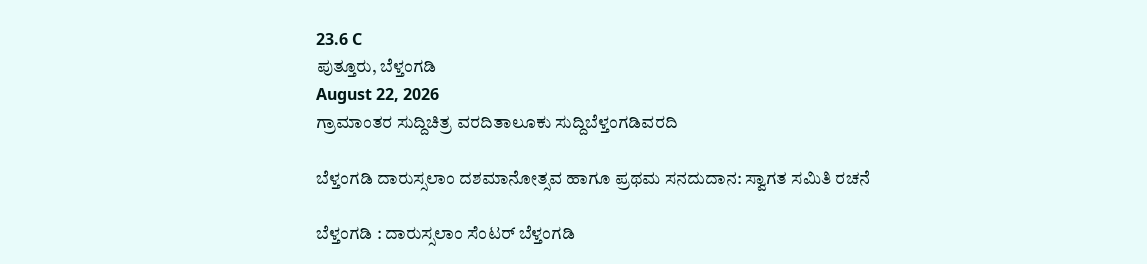23.6 C
ಪುತ್ತೂರು, ಬೆಳ್ತಂಗಡಿ
August 22, 2026
ಗ್ರಾಮಾಂತರ ಸುದ್ದಿಚಿತ್ರ ವರದಿತಾಲೂಕು ಸುದ್ದಿಬೆಳ್ತಂಗಡಿವರದಿ

ಬೆಳ್ತಂಗಡಿ ದಾರುಸ್ಸಲಾಂ ದಶಮಾನೋತ್ಸವ ಹಾಗೂ ಪ್ರಥಮ ಸನದುದಾನ: ಸ್ವಾಗತ ಸಮಿತಿ ರಚನೆ

ಬೆಳ್ತಂಗಡಿ : ದಾರುಸ್ಸಲಾಂ ಸೆಂಟರ್ ಬೆಳ್ತಂಗಡಿ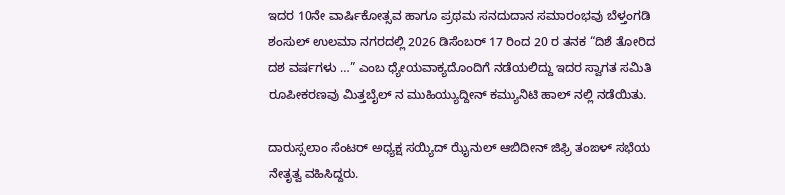ಇದರ 10ನೇ ವಾರ್ಷಿಕೋತ್ಸವ ಹಾಗೂ ಪ್ರಥಮ ಸನದುದಾನ ಸಮಾರಂಭವು ಬೆಳ್ತಂಗಡಿ ಶಂಸುಲ್ ಉಲಮಾ ನಗರದಲ್ಲಿ 2026 ಡಿಸೆಂಬರ್ 17 ರಿಂದ 20 ರ ತನಕ “ದಿಶೆ ತೋರಿದ ದಶ ವರ್ಷಗಳು …” ಎಂಬ ಧ್ಯೇಯವಾಕ್ಯದೊಂದಿಗೆ ನಡೆಯಲಿದ್ದು ಇದರ ಸ್ವಾಗತ ಸಮಿತಿ ರೂಪೀಕರಣವು ಮಿತ್ತಬೈಲ್ ನ ಮುಹಿಯ್ಯುದ್ದೀನ್ ಕಮ್ಯುನಿಟಿ ಹಾಲ್ ನಲ್ಲಿ ನಡೆಯಿತು.

ದಾರುಸ್ಸಲಾಂ ಸೆಂಟರ್ ಅಧ್ಯಕ್ಷ ಸಯ್ಯಿದ್ ಝೈನುಲ್ ಆಬಿದೀನ್ ಜಿಫ್ರಿ ತಂಙಳ್ ಸಭೆಯ ನೇತೃತ್ವ ವಹಿಸಿದ್ದರು.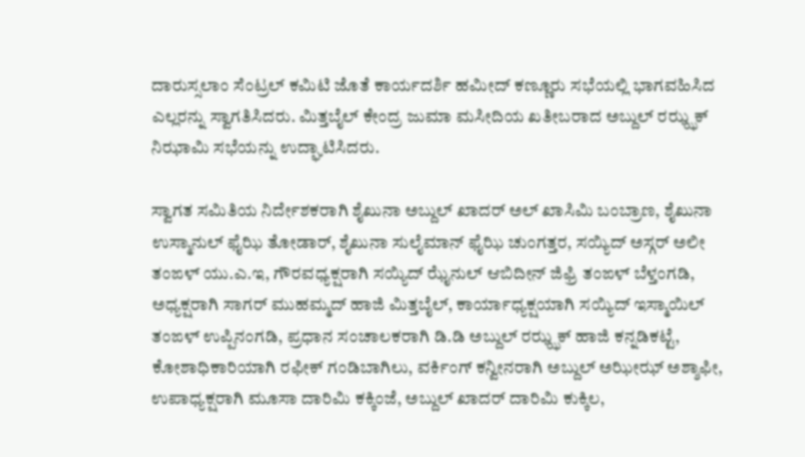ದಾರುಸ್ಸಲಾಂ ಸೆಂಟ್ರಲ್ ಕಮಿಟಿ ಜೊತೆ ಕಾರ್ಯದರ್ಶಿ ಹಮೀದ್ ಕಣ್ಣೂರು ಸಭೆಯಲ್ಲಿ ಭಾಗವಹಿಸಿದ ಎಲ್ಲರನ್ನು ಸ್ವಾಗತಿಸಿದರು. ಮಿತ್ತಬೈಲ್ ಕೇಂದ್ರ ಜುಮಾ ಮಸೀದಿಯ ಖತೀಬರಾದ ಅಬ್ದುಲ್ ರಝ್ಝಕ್ ನಿಝಾಮಿ ಸಭೆಯನ್ನು ಉದ್ಘಾಟಿಸಿದರು.

ಸ್ವಾಗತ ಸಮಿತಿಯ ನಿರ್ದೇಶಕರಾಗಿ ಶೈಖುನಾ ಅಬ್ದುಲ್ ಖಾದರ್ ಅಲ್ ಖಾಸಿಮಿ ಬಂಬ್ರಾಣ, ಶೈಖುನಾ ಉಸ್ಮಾನುಲ್ ಫೈಝಿ ತೋಡಾರ್, ಶೈಖುನಾ ಸುಲೈಮಾನ್ ಫೈಝಿ ಚುಂಗತ್ತರ, ಸಯ್ಯಿದ್ ಅಸ್ಗರ್ ಅಲೀ ತಂಙಳ್ ಯು.ಎ.ಇ, ಗೌರವಧ್ಯಕ್ಷರಾಗಿ ಸಯ್ಯಿದ್ ಝೈನುಲ್ ಆಬಿದೀನ್ ಜಿಫ್ರಿ ತಂಙಳ್ ಬೆಳ್ತಂಗಡಿ, ಅಧ್ಯಕ್ಷರಾಗಿ ಸಾಗರ್ ಮುಹಮ್ಮದ್ ಹಾಜಿ ಮಿತ್ತಬೈಲ್, ಕಾರ್ಯಾಧ್ಯಕ್ಷಯಾಗಿ ಸಯ್ಯಿದ್ ಇಸ್ಮಾಯಿಲ್ ತಂಙಳ್ ಉಪ್ಪಿನಂಗಡಿ, ಪ್ರಧಾನ ಸಂಚಾಲಕರಾಗಿ ಡಿ.ಡಿ ಅಬ್ದುಲ್ ರಝ್ಝಕ್ ಹಾಜಿ ಕನ್ನಡಿಕಟ್ಟೆ, ಕೋಶಾಧಿಕಾರಿಯಾಗಿ ರಫೀಕ್ ಗಂಡಿಬಾಗಿಲು, ವರ್ಕಿಂಗ್ ಕನ್ವೀನರಾಗಿ ಅಬ್ದುಲ್ ಅಝೀಝ್ ಅಶ್ಶಾಫೀ,
ಉಪಾಧ್ಯಕ್ಷರಾಗಿ ಮೂಸಾ ದಾರಿಮಿ ಕಕ್ಕಿಂಜೆ, ಅಬ್ದುಲ್ ಖಾದರ್ ದಾರಿಮಿ ಕುಕ್ಕಿಲ,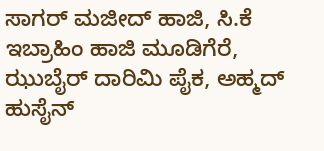ಸಾಗರ್ ಮಜೀದ್ ಹಾಜಿ, ಸಿ.ಕೆ ಇಬ್ರಾಹಿಂ ಹಾಜಿ ಮೂಡಿಗೆರೆ, ಝುಬೈರ್ ದಾರಿಮಿ ಪೈಕ, ಅಹ್ಮದ್ ಹುಸೈನ್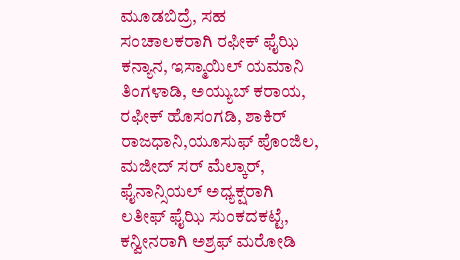ಮೂಡಬಿದ್ರೆ, ಸಹ ಸಂಚಾಲಕರಾಗಿ ರಫೀಕ್ ಫೈಝಿ ಕನ್ಯಾನ, ಇಸ್ಮಾಯಿಲ್ ಯಮಾನಿ ತಿಂಗಳಾಡಿ, ಅಯ್ಯುಬ್ ಕರಾಯ, ರಫೀಕ್ ಹೊಸಂಗಡಿ, ಶಾಕಿರ್ ರಾಜಧಾನಿ,ಯೂಸುಫ್ ಪೊಂಜಿಲ, ಮಜೀದ್ ಸರ್ ಮೆಲ್ಕಾರ್, ಫೈನಾನ್ಸಿಯಲ್ ಅಧ್ಯಕ್ಷರಾಗಿ ಲತೀಫ್ ಫೈಝಿ ಸುಂಕದಕಟ್ಟೆ, ಕನ್ವೀನರಾಗಿ ಅಶ್ರಫ್ ಮರೋಡಿ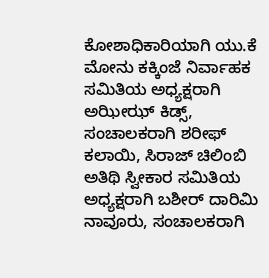ಕೋಶಾಧಿಕಾರಿಯಾಗಿ ಯು.ಕೆ ಮೋನು ಕಕ್ಕಿಂಜೆ ನಿರ್ವಾಹಕ ಸಮಿತಿಯ ಅಧ್ಯಕ್ಷರಾಗಿ ಅಝೀಝ್ ಕಿಡ್ಸ್, ಸಂಚಾಲಕರಾಗಿ ಶರೀಫ್ ಕಲಾಯಿ, ಸಿರಾಜ್ ಚಿಲಿಂಬಿ ಅತಿಥಿ ಸ್ವೀಕಾರ ಸಮಿತಿಯ ಅಧ್ಯಕ್ಷರಾಗಿ ಬಶೀರ್ ದಾರಿಮಿ ನಾವೂರು, ಸಂಚಾಲಕರಾಗಿ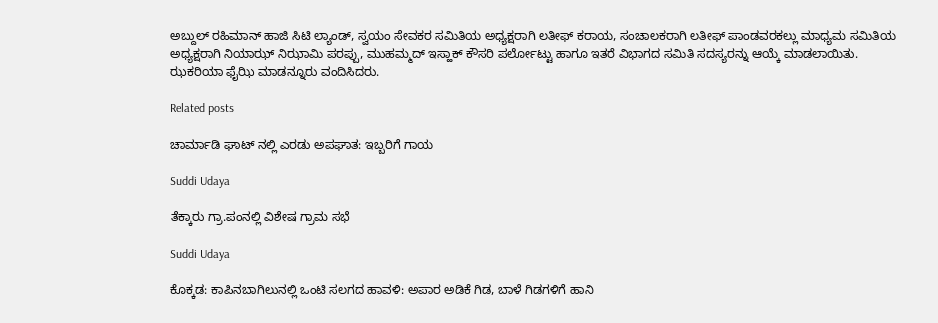ಅಬ್ದುಲ್ ರಹಿಮಾನ್ ಹಾಜಿ ಸಿಟಿ ಲ್ಯಾಂಡ್, ಸ್ವಯಂ ಸೇವಕರ ಸಮಿತಿಯ ಅಧ್ಯಕ್ಷರಾಗಿ ಲತೀಫ್ ಕರಾಯ, ಸಂಚಾಲಕರಾಗಿ ಲತೀಫ್ ಪಾಂಡವರಕಲ್ಲು ಮಾಧ್ಯಮ ಸಮಿತಿಯ ಅಧ್ಯಕ್ಷರಾಗಿ ನಿಯಾಝ್ ನಿಝಾಮಿ ಪರಪ್ಪು, ಮುಹಮ್ಮದ್ ಇಸ್ಹಾಕ್ ಕೌಸರಿ ಪರ್ಲೋಟ್ಟು ಹಾಗೂ ಇತರೆ ವಿಭಾಗದ ಸಮಿತಿ ಸದಸ್ಯರನ್ನು ಆಯ್ಕೆ ಮಾಡಲಾಯಿತು. ಝಕರಿಯಾ ಫೈಝಿ ಮಾಡನ್ನೂರು ವಂದಿಸಿದರು.

Related posts

ಚಾರ್ಮಾಡಿ ಘಾಟ್ ನಲ್ಲಿ ಎರಡು ಅಪಘಾತ: ಇಬ್ಬರಿಗೆ ಗಾಯ

Suddi Udaya

ತೆಕ್ಕಾರು ಗ್ರಾ.ಪಂನಲ್ಲಿ ವಿಶೇಷ ಗ್ರಾಮ ಸಭೆ

Suddi Udaya

ಕೊಕ್ಕಡ: ಕಾಪಿನಬಾಗಿಲುನಲ್ಲಿ ಒಂಟಿ ಸಲಗದ ಹಾವಳಿ: ಅಪಾರ ಅಡಿಕೆ ಗಿಡ, ಬಾಳೆ ಗಿಡಗಳಿಗೆ ಹಾನಿ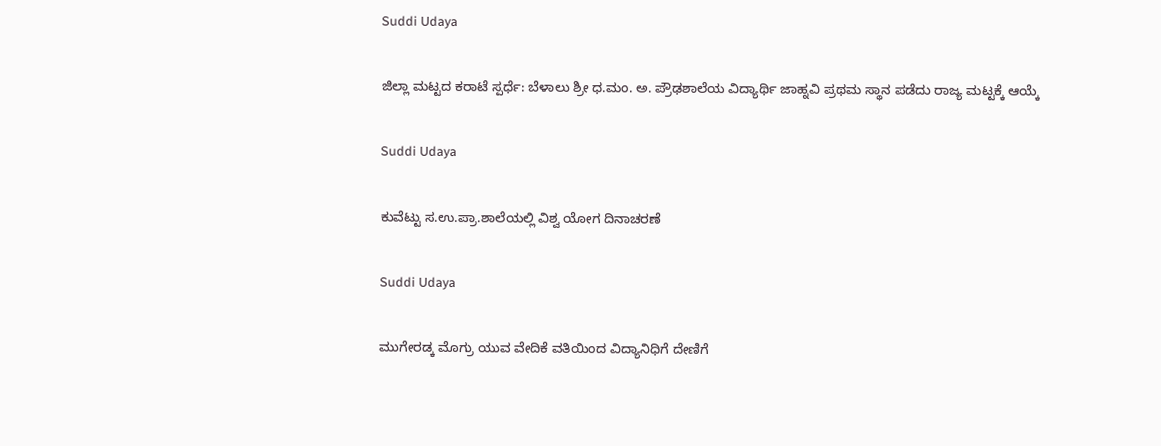Suddi Udaya

ಜಿಲ್ಲಾ ಮಟ್ಟದ ಕರಾಟೆ ಸ್ಪರ್ಧೆ: ಬೆಳಾಲು ಶ್ರೀ ಧ.ಮಂ. ಅ. ಪ್ರೌಢಶಾಲೆಯ ವಿದ್ಯಾರ್ಥಿ ಜಾಹ್ನವಿ ಪ್ರಥಮ ಸ್ಥಾನ ಪಡೆದು ರಾಜ್ಯ ಮಟ್ಟಕ್ಕೆ ಆಯ್ಕೆ

Suddi Udaya

ಕುವೆಟ್ಟು ಸ.ಉ.ಪ್ರಾ.ಶಾಲೆಯಲ್ಲಿ ವಿಶ್ವ ಯೋಗ ದಿನಾಚರಣೆ

Suddi Udaya

ಮುಗೇರಡ್ಕ ಮೊಗ್ರು ಯುವ ವೇದಿಕೆ ವತಿಯಿಂದ ವಿದ್ಯಾನಿಧಿಗೆ ದೇಣಿಗೆ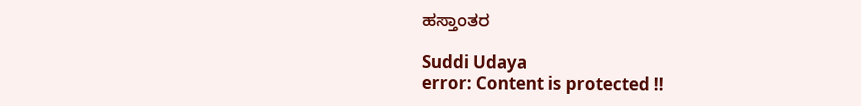ಹಸ್ತಾಂತರ

Suddi Udaya
error: Content is protected !!